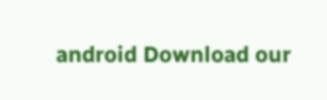android Download our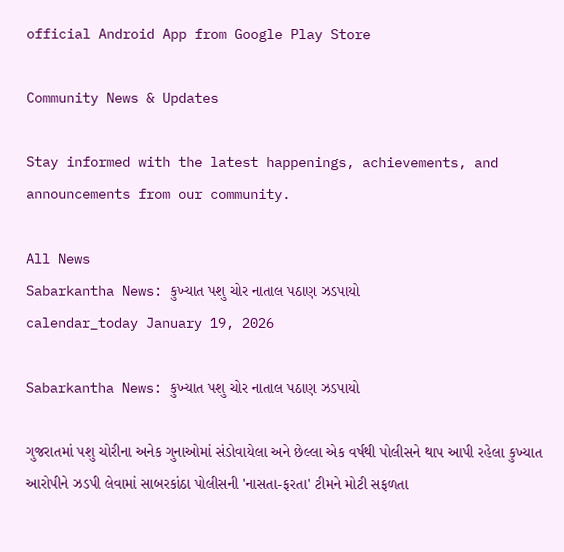official Android App from Google Play Store

Community News & Updates

Stay informed with the latest happenings, achievements, and announcements from our community.

All News
Sabarkantha News: કુખ્યાત પશુ ચોર નાતાલ પઠાણ ઝડપાયો
calendar_today January 19, 2026

Sabarkantha News: કુખ્યાત પશુ ચોર નાતાલ પઠાણ ઝડપાયો

ગુજરાતમાં પશુ ચોરીના અનેક ગુનાઓમાં સંડોવાયેલા અને છેલ્લા એક વર્ષથી પોલીસને થાપ આપી રહેલા કુખ્યાત આરોપીને ઝડપી લેવામાં સાબરકાંઠા પોલીસની 'નાસતા-ફરતા' ટીમને મોટી સફળતા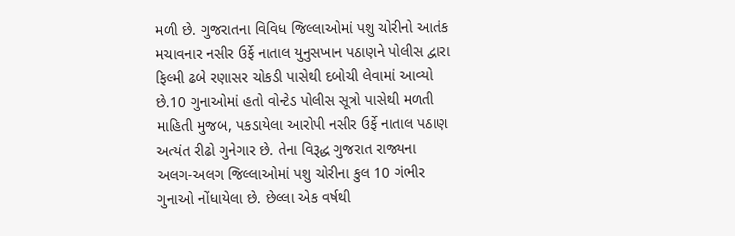મળી છે. ગુજરાતના વિવિધ જિલ્લાઓમાં પશુ ચોરીનો આતંક મચાવનાર નસીર ઉર્ફે નાતાલ યુનુસખાન પઠાણને પોલીસ દ્વારા ફિલ્મી ઢબે રણાસર ચોકડી પાસેથી દબોચી લેવામાં આવ્યો છે.10 ગુનાઓમાં હતો વોન્ટેડ પોલીસ સૂત્રો પાસેથી મળતી માહિતી મુજબ, પકડાયેલા આરોપી નસીર ઉર્ફે નાતાલ પઠાણ અત્યંત રીઢો ગુનેગાર છે. તેના વિરૂદ્ધ ગુજરાત રાજ્યના અલગ-અલગ જિલ્લાઓમાં પશુ ચોરીના કુલ 10 ગંભીર ગુનાઓ નોંધાયેલા છે. છેલ્લા એક વર્ષથી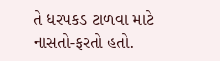તે ધરપકડ ટાળવા માટે નાસતો-ફરતો હતો.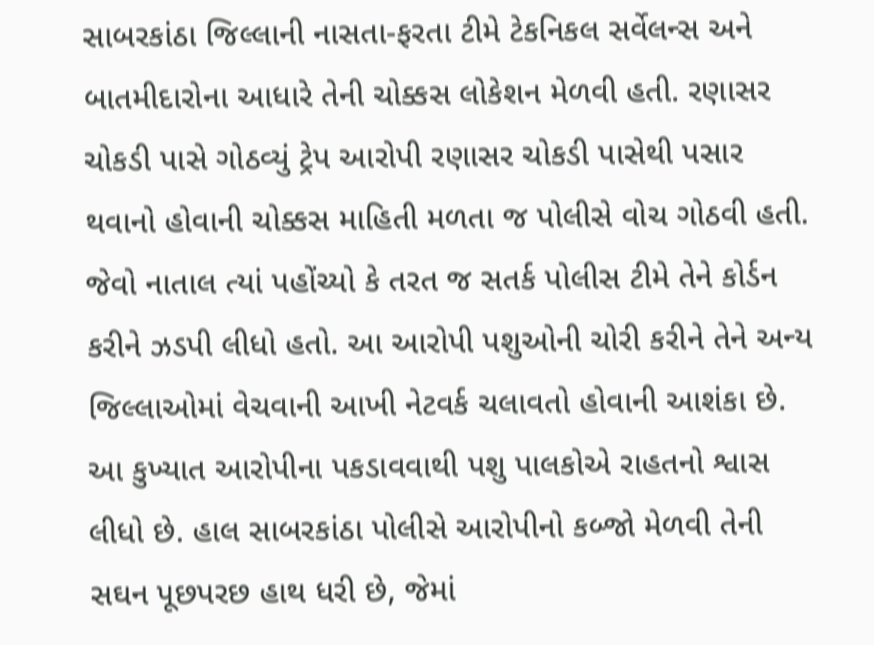સાબરકાંઠા જિલ્લાની નાસતા-ફરતા ટીમે ટેકનિકલ સર્વેલન્સ અને બાતમીદારોના આધારે તેની ચોક્કસ લોકેશન મેળવી હતી. રણાસર ચોકડી પાસે ગોઠવ્યું ટ્રેપ આરોપી રણાસર ચોકડી પાસેથી પસાર થવાનો હોવાની ચોક્કસ માહિતી મળતા જ પોલીસે વોચ ગોઠવી હતી. જેવો નાતાલ ત્યાં પહોંચ્યો કે તરત જ સતર્ક પોલીસ ટીમે તેને કોર્ડન કરીને ઝડપી લીધો હતો. આ આરોપી પશુઓની ચોરી કરીને તેને અન્ય જિલ્લાઓમાં વેચવાની આખી નેટવર્ક ચલાવતો હોવાની આશંકા છે. આ કુખ્યાત આરોપીના પકડાવવાથી પશુ પાલકોએ રાહતનો શ્વાસ લીધો છે. હાલ સાબરકાંઠા પોલીસે આરોપીનો કબ્જો મેળવી તેની સઘન પૂછપરછ હાથ ધરી છે, જેમાં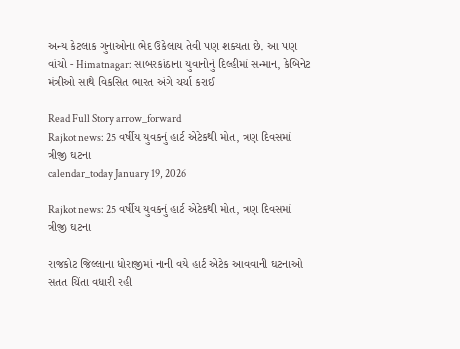અન્ય કેટલાક ગુનાઓના ભેદ ઉકેલાય તેવી પણ શક્યતા છે. આ પણ વાંચો - Himatnagar: સાબરકાંઠાના યુવાનોનું દિલ્હીમાં સન્માન, કેબિનેટ મંત્રીઓ સાથે વિકસિત ભારત અંગે ચર્ચા કરાઈ

Read Full Story arrow_forward
Rajkot news: 25 વર્ષીય યુવકનું હાર્ટ એટેકથી મોત, ત્રણ દિવસમાં ત્રીજી ઘટના
calendar_today January 19, 2026

Rajkot news: 25 વર્ષીય યુવકનું હાર્ટ એટેકથી મોત, ત્રણ દિવસમાં ત્રીજી ઘટના

રાજકોટ જિલ્લાના ધોરાજીમાં નાની વયે હાર્ટ એટેક આવવાની ઘટનાઓ સતત ચિંતા વધારી રહી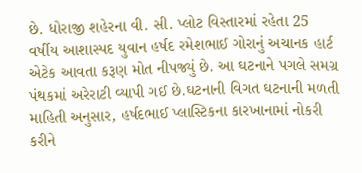છે. ધોરાજી શહેરના વી. સી. પ્લોટ વિસ્તારમાં રહેતા 25 વર્ષીય આશાસ્પદ યુવાન હર્ષદ રમેશભાઈ ગોરાનું અચાનક હાર્ટ એટેક આવતા કરૂણ મોત નીપજ્યું છે. આ ઘટનાને પગલે સમગ્ર પંથકમાં અરેરાટી વ્યાપી ગઈ છે.ઘટનાની વિગત ઘટનાની મળતી માહિતી અનુસાર, હર્ષદભાઈ પ્લાસ્ટિકના કારખાનામાં નોકરી કરીને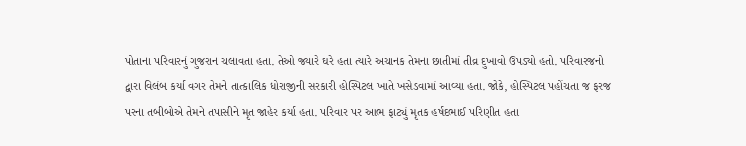પોતાના પરિવારનું ગુજરાન ચલાવતા હતા. તેઓ જ્યારે ઘરે હતા ત્યારે અચાનક તેમના છાતીમાં તીવ્ર દુખાવો ઉપડ્યો હતો. પરિવારજનો દ્વારા વિલંબ કર્યા વગર તેમને તાત્કાલિક ધોરાજીની સરકારી હોસ્પિટલ ખાતે ખસેડવામાં આવ્યા હતા. જોકે, હોસ્પિટલ પહોંચતા જ ફરજ પરના તબીબોએ તેમને તપાસીને મૃત જાહેર કર્યા હતા. પરિવાર પર આભ ફાટ્યું મૃતક હર્ષદભાઈ પરિણીત હતા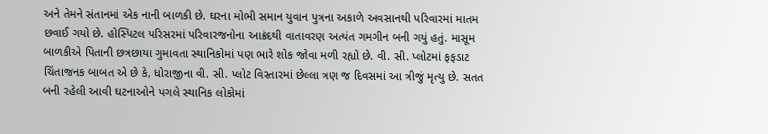અને તેમને સંતાનમાં એક નાની બાળકી છે. ઘરના મોભી સમાન યુવાન પુત્રના અકાળે અવસાનથી પરિવારમાં માતમ છવાઈ ગયો છે. હોસ્પિટલ પરિસરમાં પરિવારજનોના આક્રંદથી વાતાવરણ અત્યંત ગમગીન બની ગયું હતું. માસૂમ બાળકીએ પિતાની છત્રછાયા ગુમાવતા સ્થાનિકોમાં પણ ભારે શોક જોવા મળી રહ્યો છે. વી. સી. પ્લોટમાં ફફડાટ ચિંતાજનક બાબત એ છે કે, ધોરાજીના વી. સી. પ્લોટ વિસ્તારમાં છેલ્લા ત્રણ જ દિવસમાં આ ત્રીજું મૃત્યુ છે. સતત બની રહેલી આવી ઘટનાઓને પગલે સ્થાનિક લોકોમાં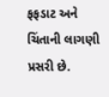ફફડાટ અને ચિંતાની લાગણી પ્રસરી છે.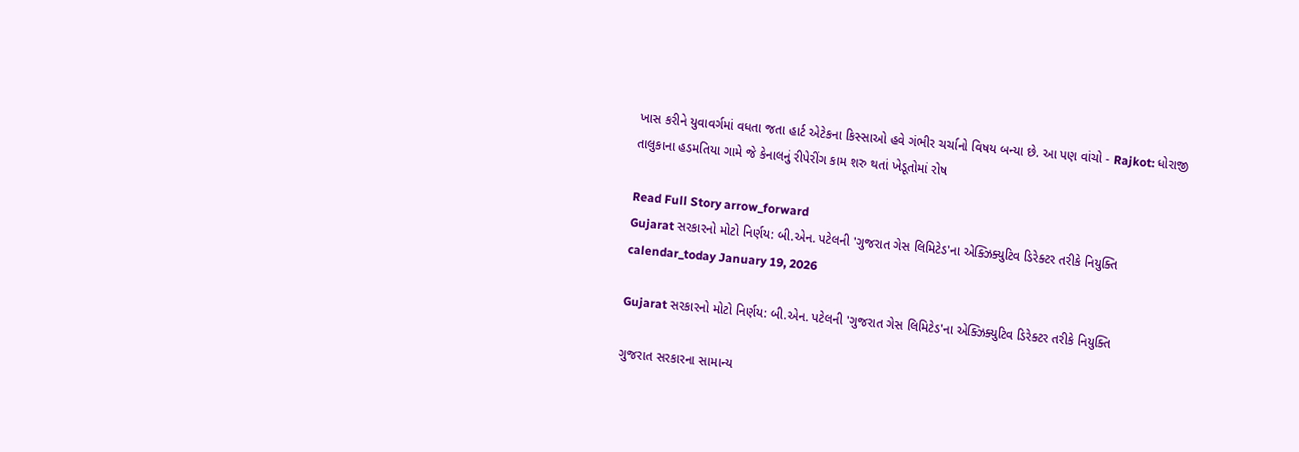ખાસ કરીને યુવાવર્ગમાં વધતા જતા હાર્ટ એટેકના કિસ્સાઓ હવે ગંભીર ચર્ચાનો વિષય બન્યા છે. આ પણ વાંચો - Rajkot: ધોરાજી તાલુકાના હડમતિયા ગામે જે કેનાલનું રીપેરીંગ કામ શરુ થતાં ખેડૂતોમાં રોષ

Read Full Story arrow_forward
Gujarat સરકારનો મોટો નિર્ણય: બી.એન. પટેલની 'ગુજરાત ગેસ લિમિટેડ'ના એક્ઝિક્યુટિવ ડિરેક્ટર તરીકે નિયુક્તિ
calendar_today January 19, 2026

Gujarat સરકારનો મોટો નિર્ણય: બી.એન. પટેલની 'ગુજરાત ગેસ લિમિટેડ'ના એક્ઝિક્યુટિવ ડિરેક્ટર તરીકે નિયુક્તિ

ગુજરાત સરકારના સામાન્ય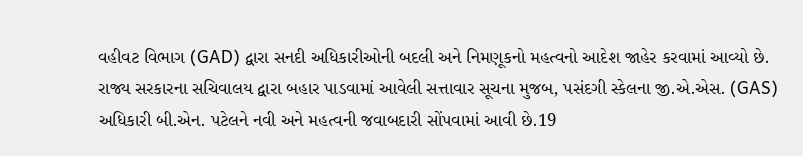વહીવટ વિભાગ (GAD) દ્વારા સનદી અધિકારીઓની બદલી અને નિમણૂકનો મહત્વનો આદેશ જાહેર કરવામાં આવ્યો છે. રાજ્ય સરકારના સચિવાલય દ્વારા બહાર પાડવામાં આવેલી સત્તાવાર સૂચના મુજબ, પસંદગી સ્કેલના જી.એ.એસ. (GAS) અધિકારી બી.એન. પટેલને નવી અને મહત્વની જવાબદારી સોંપવામાં આવી છે.19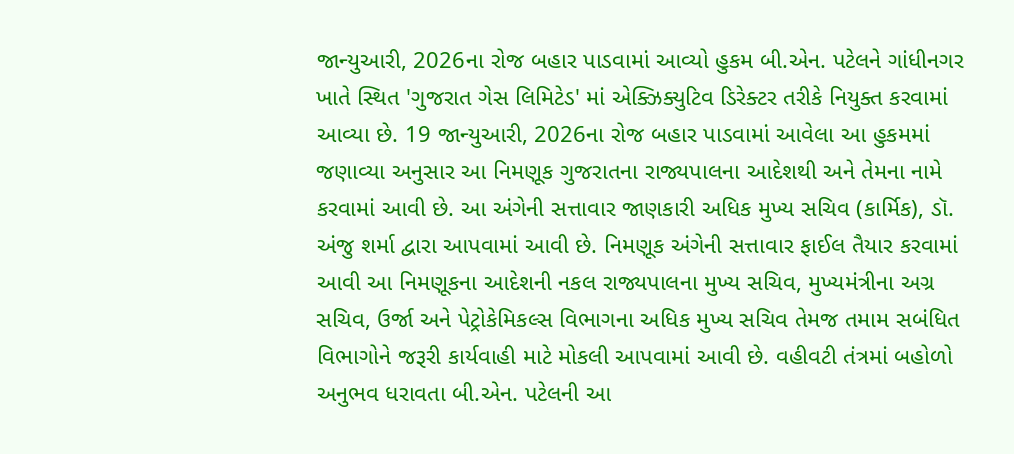જાન્યુઆરી, 2026ના રોજ બહાર પાડવામાં આવ્યો હુકમ બી.એન. પટેલને ગાંધીનગર ખાતે સ્થિત 'ગુજરાત ગેસ લિમિટેડ' માં એક્ઝિક્યુટિવ ડિરેક્ટર તરીકે નિયુક્ત કરવામાં આવ્યા છે. 19 જાન્યુઆરી, 2026ના રોજ બહાર પાડવામાં આવેલા આ હુકમમાં જણાવ્યા અનુસાર આ નિમણૂક ગુજરાતના રાજ્યપાલના આદેશથી અને તેમના નામે કરવામાં આવી છે. આ અંગેની સત્તાવાર જાણકારી અધિક મુખ્ય સચિવ (કાર્મિક), ડૉ. અંજુ શર્મા દ્વારા આપવામાં આવી છે. નિમણૂક અંગેની સત્તાવાર ફાઈલ તૈયાર કરવામાં આવી આ નિમણૂકના આદેશની નકલ રાજ્યપાલના મુખ્ય સચિવ, મુખ્યમંત્રીના અગ્ર સચિવ, ઉર્જા અને પેટ્રોકેમિકલ્સ વિભાગના અધિક મુખ્ય સચિવ તેમજ તમામ સબંધિત વિભાગોને જરૂરી કાર્યવાહી માટે મોકલી આપવામાં આવી છે. વહીવટી તંત્રમાં બહોળો અનુભવ ધરાવતા બી.એન. પટેલની આ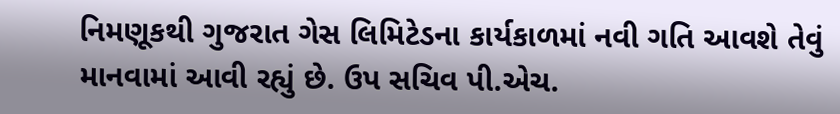નિમણૂકથી ગુજરાત ગેસ લિમિટેડના કાર્યકાળમાં નવી ગતિ આવશે તેવું માનવામાં આવી રહ્યું છે. ઉપ સચિવ પી.એચ.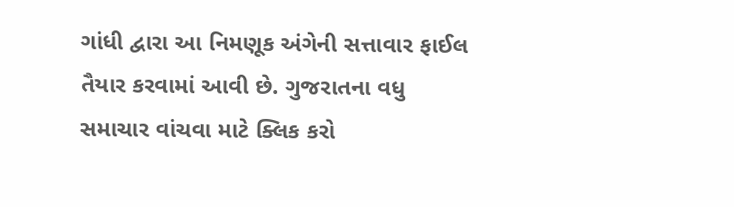ગાંધી દ્વારા આ નિમણૂક અંગેની સત્તાવાર ફાઈલ તૈયાર કરવામાં આવી છે. ગુજરાતના વધુ સમાચાર વાંચવા માટે ક્લિક કરો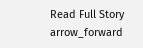Read Full Story arrow_forward